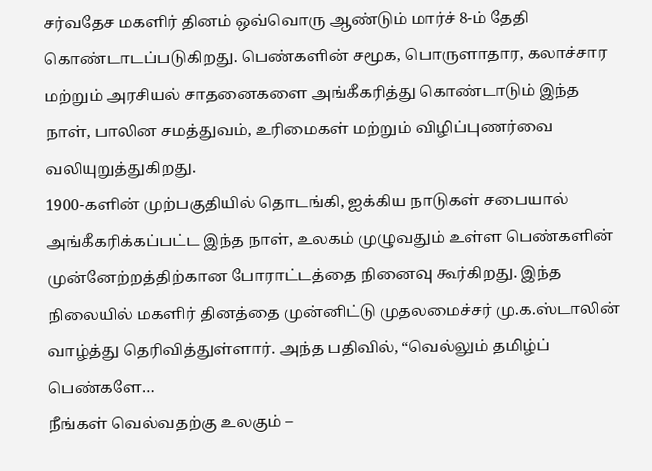சர்வதேச மகளிர் தினம் ஒவ்வொரு ஆண்டும் மார்ச் 8-ம் தேதி கொண்டாடப்படுகிறது. பெண்களின் சமூக, பொருளாதார, கலாச்சார மற்றும் அரசியல் சாதனைகளை அங்கீகரித்து கொண்டாடும் இந்த நாள், பாலின சமத்துவம், உரிமைகள் மற்றும் விழிப்புணர்வை வலியுறுத்துகிறது.
1900-களின் முற்பகுதியில் தொடங்கி, ஐக்கிய நாடுகள் சபையால் அங்கீகரிக்கப்பட்ட இந்த நாள், உலகம் முழுவதும் உள்ள பெண்களின் முன்னேற்றத்திற்கான போராட்டத்தை நினைவு கூர்கிறது. இந்த நிலையில் மகளிர் தினத்தை முன்னிட்டு முதலமைச்சர் மு.க.ஸ்டாலின் வாழ்த்து தெரிவித்துள்ளார். அந்த பதிவில், “வெல்லும் தமிழ்ப் பெண்களே…
நீங்கள் வெல்வதற்கு உலகும் –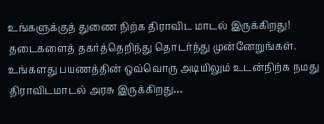உங்களுக்குத் துணை நிற்க திராவிட மாடல் இருக்கிறது!
தடைகளைத் தகர்த்தெறிந்து தொடர்ந்து முன்னேறுங்கள். உங்களது பயணத்தின் ஒவ்வொரு அடியிலும் உடன்நிற்க நமது திராவிடமாடல் அரசு இருக்கிறது…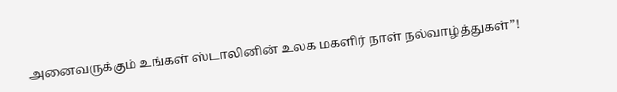அனைவருக்கும் உங்கள் ஸ்டாலினின் உலக மகளிர் நாள் நல்வாழ்த்துகள்”!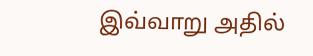இவ்வாறு அதில்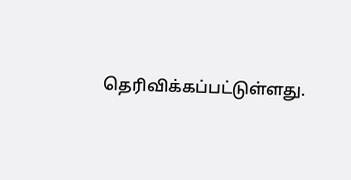தெரிவிக்கப்பட்டுள்ளது.